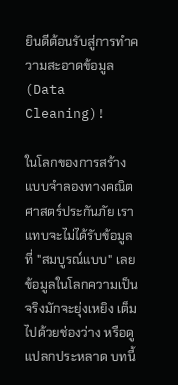ยินดีต้อนรับสู่การทำความสะอาดข้อมูล (Data Cleaning)!

ในโลกของการสร้างแบบจำลองทางคณิตศาสตร์ประกันภัย เราแทบจะไม่ได้รับข้อมูลที่ "สมบูรณ์แบบ" เลย ข้อมูลในโลกความเป็นจริงมักจะยุ่งเหยิง เต็มไปด้วยช่องว่าง หรือดูแปลกประหลาด บทนี้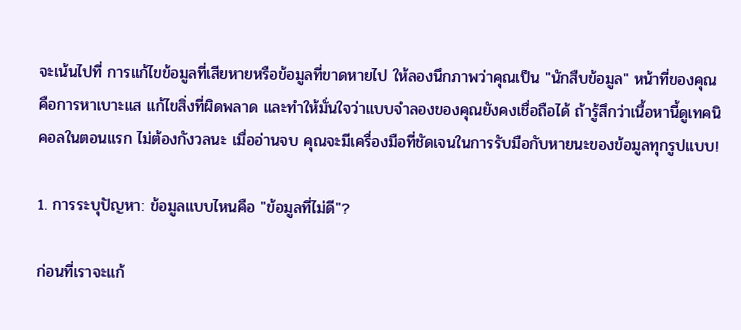จะเน้นไปที่ การแก้ไขข้อมูลที่เสียหายหรือข้อมูลที่ขาดหายไป ให้ลองนึกภาพว่าคุณเป็น "นักสืบข้อมูล" หน้าที่ของคุณคือการหาเบาะแส แก้ไขสิ่งที่ผิดพลาด และทำให้มั่นใจว่าแบบจำลองของคุณยังคงเชื่อถือได้ ถ้ารู้สึกว่าเนื้อหานี้ดูเทคนิคอลในตอนแรก ไม่ต้องกังวลนะ เมื่ออ่านจบ คุณจะมีเครื่องมือที่ชัดเจนในการรับมือกับหายนะของข้อมูลทุกรูปแบบ!

1. การระบุปัญหา: ข้อมูลแบบไหนคือ "ข้อมูลที่ไม่ดี"?

ก่อนที่เราจะแก้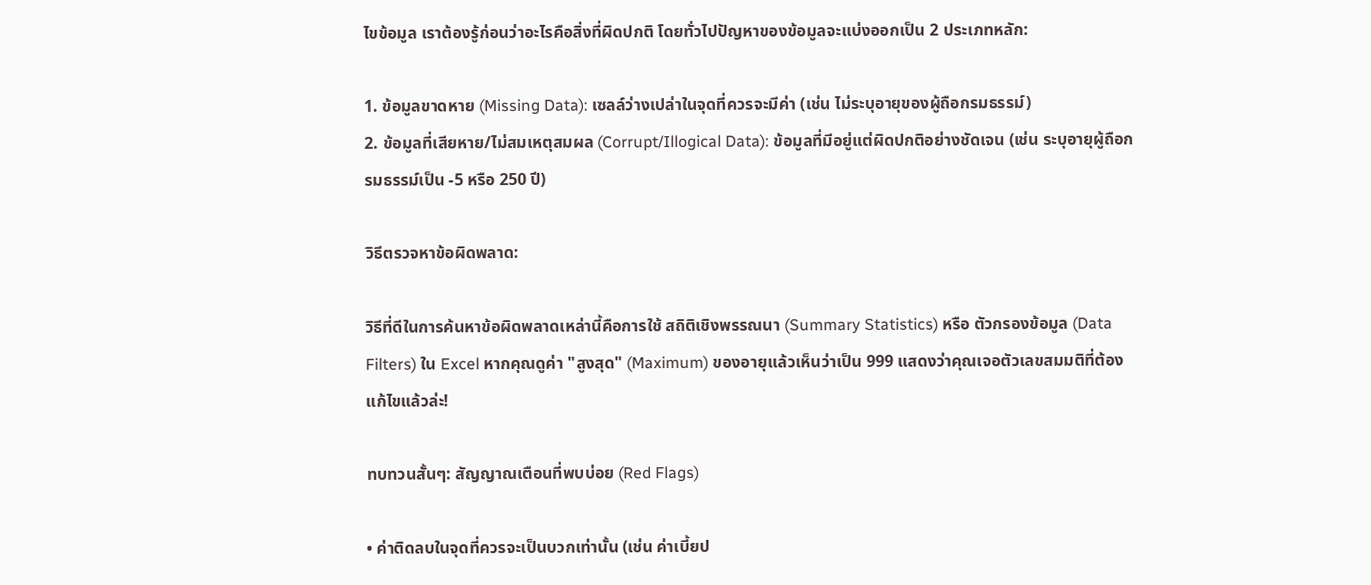ไขข้อมูล เราต้องรู้ก่อนว่าอะไรคือสิ่งที่ผิดปกติ โดยทั่วไปปัญหาของข้อมูลจะแบ่งออกเป็น 2 ประเภทหลัก:

1. ข้อมูลขาดหาย (Missing Data): เซลล์ว่างเปล่าในจุดที่ควรจะมีค่า (เช่น ไม่ระบุอายุของผู้ถือกรมธรรม์)
2. ข้อมูลที่เสียหาย/ไม่สมเหตุสมผล (Corrupt/Illogical Data): ข้อมูลที่มีอยู่แต่ผิดปกติอย่างชัดเจน (เช่น ระบุอายุผู้ถือกรมธรรม์เป็น -5 หรือ 250 ปี)

วิธีตรวจหาข้อผิดพลาด:

วิธีที่ดีในการค้นหาข้อผิดพลาดเหล่านี้คือการใช้ สถิติเชิงพรรณนา (Summary Statistics) หรือ ตัวกรองข้อมูล (Data Filters) ใน Excel หากคุณดูค่า "สูงสุด" (Maximum) ของอายุแล้วเห็นว่าเป็น 999 แสดงว่าคุณเจอตัวเลขสมมติที่ต้องแก้ไขแล้วล่ะ!

ทบทวนสั้นๆ: สัญญาณเตือนที่พบบ่อย (Red Flags)

• ค่าติดลบในจุดที่ควรจะเป็นบวกเท่านั้น (เช่น ค่าเบี้ยป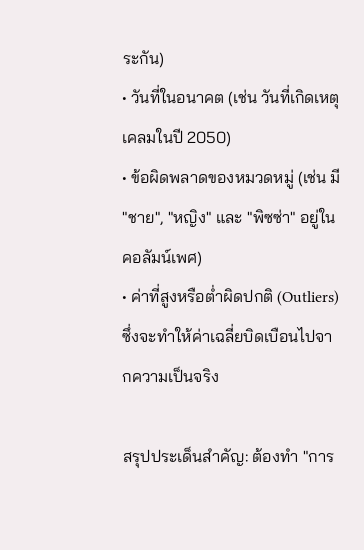ระกัน)
• วันที่ในอนาคต (เช่น วันที่เกิดเหตุเคลมในปี 2050)
• ข้อผิดพลาดของหมวดหมู่ (เช่น มี "ชาย", "หญิง" และ "พิซซ่า" อยู่ในคอลัมน์เพศ)
• ค่าที่สูงหรือต่ำผิดปกติ (Outliers) ซึ่งจะทำให้ค่าเฉลี่ยบิดเบือนไปจากความเป็นจริง

สรุปประเด็นสำคัญ: ต้องทำ "การ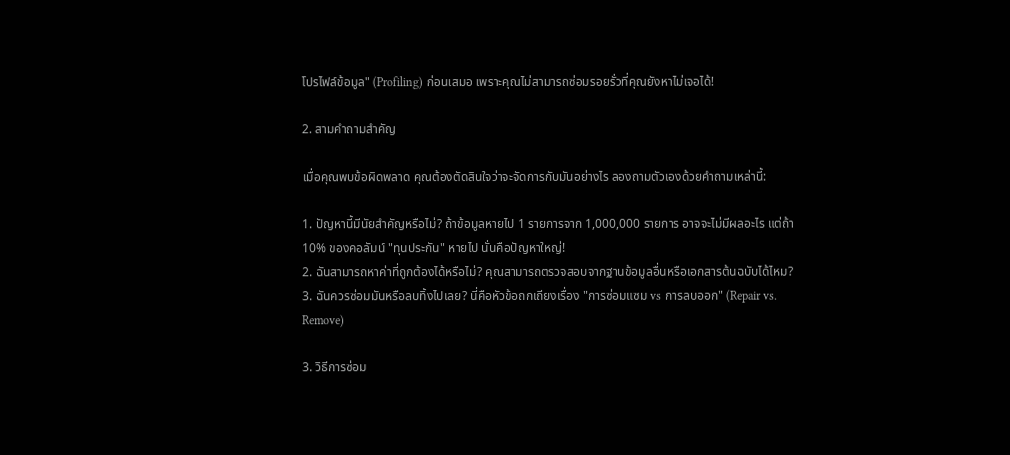โปรไฟล์ข้อมูล" (Profiling) ก่อนเสมอ เพราะคุณไม่สามารถซ่อมรอยรั่วที่คุณยังหาไม่เจอได้!

2. สามคำถามสำคัญ

เมื่อคุณพบข้อผิดพลาด คุณต้องตัดสินใจว่าจะจัดการกับมันอย่างไร ลองถามตัวเองด้วยคำถามเหล่านี้:

1. ปัญหานี้มีนัยสำคัญหรือไม่? ถ้าข้อมูลหายไป 1 รายการจาก 1,000,000 รายการ อาจจะไม่มีผลอะไร แต่ถ้า 10% ของคอลัมน์ "ทุนประกัน" หายไป นั่นคือปัญหาใหญ่!
2. ฉันสามารถหาค่าที่ถูกต้องได้หรือไม่? คุณสามารถตรวจสอบจากฐานข้อมูลอื่นหรือเอกสารต้นฉบับได้ไหม?
3. ฉันควรซ่อมมันหรือลบทิ้งไปเลย? นี่คือหัวข้อถกเถียงเรื่อง "การซ่อมแซม vs การลบออก" (Repair vs. Remove)

3. วิธีการซ่อม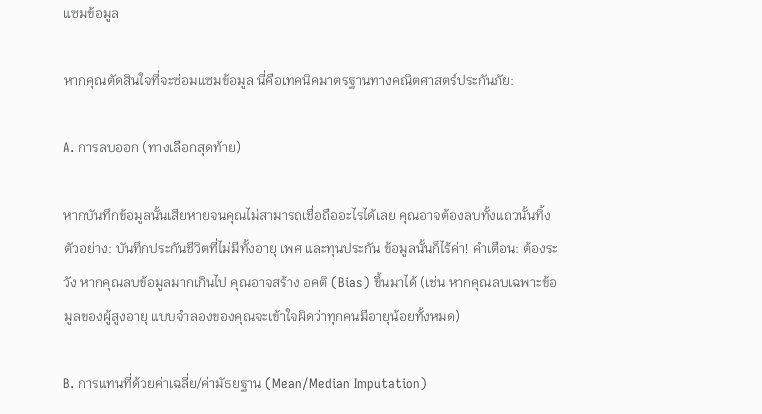แซมข้อมูล

หากคุณตัดสินใจที่จะซ่อมแซมข้อมูล นี่คือเทคนิคมาตรฐานทางคณิตศาสตร์ประกันภัย:

A. การลบออก (ทางเลือกสุดท้าย)

หากบันทึกข้อมูลนั้นเสียหายจนคุณไม่สามารถเชื่อถืออะไรได้เลย คุณอาจต้องลบทั้งแถวนั้นทิ้ง ตัวอย่าง: บันทึกประกันชีวิตที่ไม่มีทั้งอายุ เพศ และทุนประกัน ข้อมูลนั้นก็ไร้ค่า! คำเตือน: ต้องระวัง หากคุณลบข้อมูลมากเกินไป คุณอาจสร้าง อคติ (Bias) ขึ้นมาได้ (เช่น หากคุณลบเฉพาะข้อมูลของผู้สูงอายุ แบบจำลองของคุณจะเข้าใจผิดว่าทุกคนมีอายุน้อยทั้งหมด)

B. การแทนที่ด้วยค่าเฉลี่ย/ค่ามัธยฐาน (Mean/Median Imputation)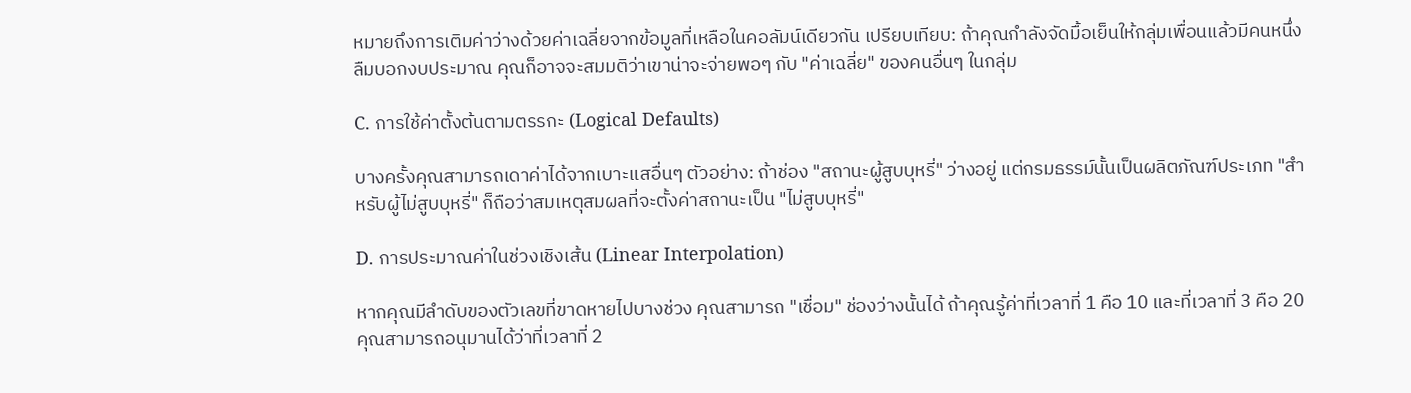หมายถึงการเติมค่าว่างด้วยค่าเฉลี่ยจากข้อมูลที่เหลือในคอลัมน์เดียวกัน เปรียบเทียบ: ถ้าคุณกำลังจัดมื้อเย็นให้กลุ่มเพื่อนแล้วมีคนหนึ่งลืมบอกงบประมาณ คุณก็อาจจะสมมติว่าเขาน่าจะจ่ายพอๆ กับ "ค่าเฉลี่ย" ของคนอื่นๆ ในกลุ่ม

C. การใช้ค่าตั้งต้นตามตรรกะ (Logical Defaults)

บางครั้งคุณสามารถเดาค่าได้จากเบาะแสอื่นๆ ตัวอย่าง: ถ้าช่อง "สถานะผู้สูบบุหรี่" ว่างอยู่ แต่กรมธรรม์นั้นเป็นผลิตภัณฑ์ประเภท "สำหรับผู้ไม่สูบบุหรี่" ก็ถือว่าสมเหตุสมผลที่จะตั้งค่าสถานะเป็น "ไม่สูบบุหรี่"

D. การประมาณค่าในช่วงเชิงเส้น (Linear Interpolation)

หากคุณมีลำดับของตัวเลขที่ขาดหายไปบางช่วง คุณสามารถ "เชื่อม" ช่องว่างนั้นได้ ถ้าคุณรู้ค่าที่เวลาที่ 1 คือ 10 และที่เวลาที่ 3 คือ 20 คุณสามารถอนุมานได้ว่าที่เวลาที่ 2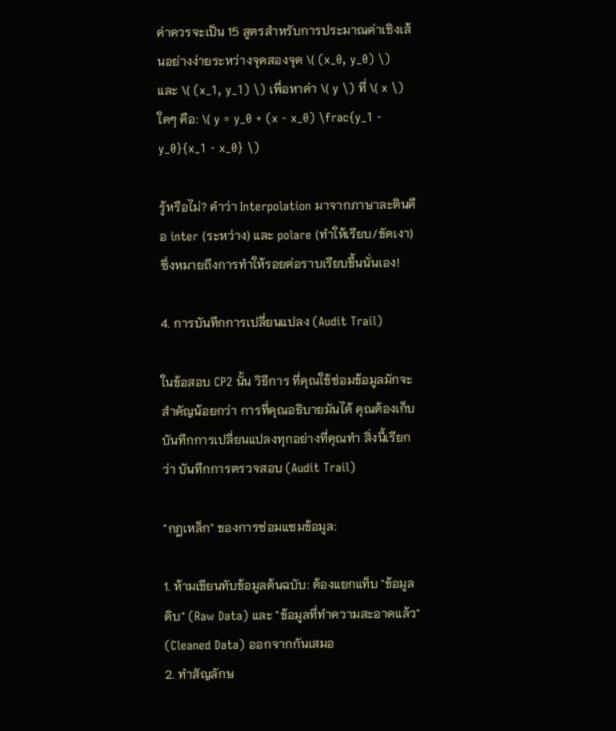ค่าควรจะเป็น 15 สูตรสำหรับการประมาณค่าเชิงเส้นอย่างง่ายระหว่างจุดสองจุด \( (x_0, y_0) \) และ \( (x_1, y_1) \) เพื่อหาค่า \( y \) ที่ \( x \) ใดๆ คือ: \( y = y_0 + (x - x_0) \frac{y_1 - y_0}{x_1 - x_0} \)

รู้หรือไม่? คำว่า Interpolation มาจากภาษาละตินคือ inter (ระหว่าง) และ polare (ทำให้เรียบ/ขัดเงา) ซึ่งหมายถึงการทำให้รอยต่อราบเรียบขึ้นนั่นเอง!

4. การบันทึกการเปลี่ยนแปลง (Audit Trail)

ในข้อสอบ CP2 นั้น วิธีการ ที่คุณใช้ซ่อมข้อมูลมักจะสำคัญน้อยกว่า การที่คุณอธิบายมันได้ คุณต้องเก็บบันทึกการเปลี่ยนแปลงทุกอย่างที่คุณทำ สิ่งนี้เรียกว่า บันทึกการตรวจสอบ (Audit Trail)

"กฎเหล็ก" ของการซ่อมแซมข้อมูล:

1. ห้ามเขียนทับข้อมูลต้นฉบับ: ต้องแยกแท็บ "ข้อมูลดิบ" (Raw Data) และ "ข้อมูลที่ทำความสะอาดแล้ว" (Cleaned Data) ออกจากกันเสมอ
2. ทำสัญลักษ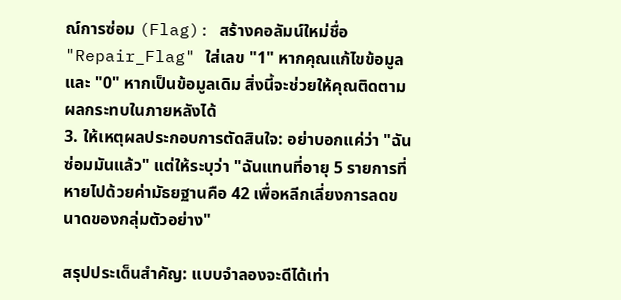ณ์การซ่อม (Flag): สร้างคอลัมน์ใหม่ชื่อ "Repair_Flag" ใส่เลข "1" หากคุณแก้ไขข้อมูล และ "0" หากเป็นข้อมูลเดิม สิ่งนี้จะช่วยให้คุณติดตามผลกระทบในภายหลังได้
3. ให้เหตุผลประกอบการตัดสินใจ: อย่าบอกแค่ว่า "ฉันซ่อมมันแล้ว" แต่ให้ระบุว่า "ฉันแทนที่อายุ 5 รายการที่หายไปด้วยค่ามัธยฐานคือ 42 เพื่อหลีกเลี่ยงการลดขนาดของกลุ่มตัวอย่าง"

สรุปประเด็นสำคัญ: แบบจำลองจะดีได้เท่า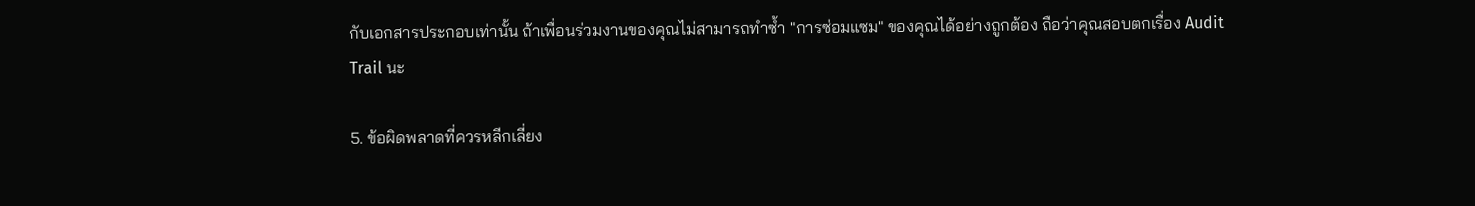กับเอกสารประกอบเท่านั้น ถ้าเพื่อนร่วมงานของคุณไม่สามารถทำซ้ำ "การซ่อมแซม" ของคุณได้อย่างถูกต้อง ถือว่าคุณสอบตกเรื่อง Audit Trail นะ

5. ข้อผิดพลาดที่ควรหลีกเลี่ยง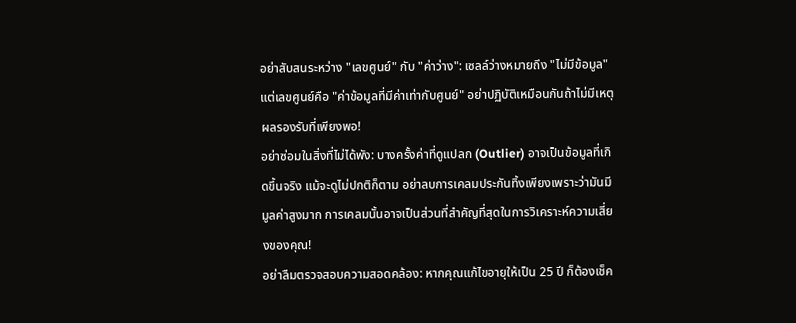อย่าสับสนระหว่าง "เลขศูนย์" กับ "ค่าว่าง": เซลล์ว่างหมายถึง "ไม่มีข้อมูล" แต่เลขศูนย์คือ "ค่าข้อมูลที่มีค่าเท่ากับศูนย์" อย่าปฏิบัติเหมือนกันถ้าไม่มีเหตุผลรองรับที่เพียงพอ!
อย่าซ่อมในสิ่งที่ไม่ได้พัง: บางครั้งค่าที่ดูแปลก (Outlier) อาจเป็นข้อมูลที่เกิดขึ้นจริง แม้จะดูไม่ปกติก็ตาม อย่าลบการเคลมประกันทิ้งเพียงเพราะว่ามันมีมูลค่าสูงมาก การเคลมนั้นอาจเป็นส่วนที่สำคัญที่สุดในการวิเคราะห์ความเสี่ยงของคุณ!
อย่าลืมตรวจสอบความสอดคล้อง: หากคุณแก้ไขอายุให้เป็น 25 ปี ก็ต้องเช็ค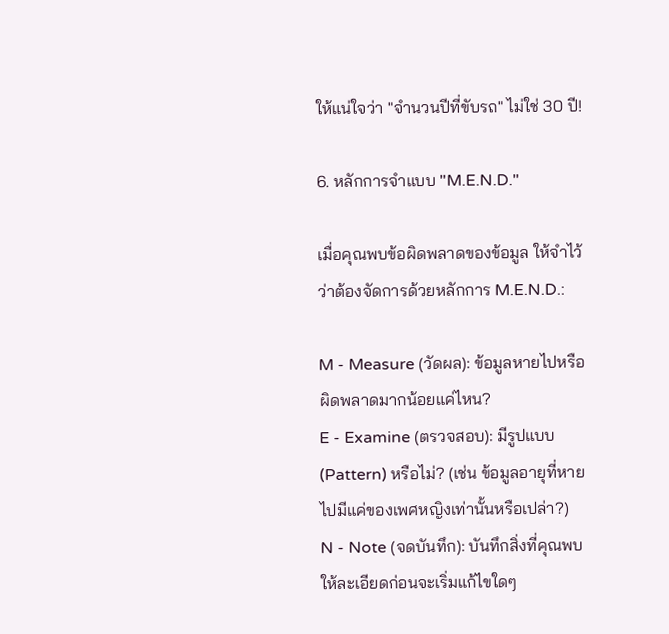ให้แน่ใจว่า "จำนวนปีที่ขับรถ" ไม่ใช่ 30 ปี!

6. หลักการจำแบบ "M.E.N.D."

เมื่อคุณพบข้อผิดพลาดของข้อมูล ให้จำไว้ว่าต้องจัดการด้วยหลักการ M.E.N.D.:

M - Measure (วัดผล): ข้อมูลหายไปหรือผิดพลาดมากน้อยแค่ไหน?
E - Examine (ตรวจสอบ): มีรูปแบบ (Pattern) หรือไม่? (เช่น ข้อมูลอายุที่หายไปมีแค่ของเพศหญิงเท่านั้นหรือเปล่า?)
N - Note (จดบันทึก): บันทึกสิ่งที่คุณพบให้ละเอียดก่อนจะเริ่มแก้ไขใดๆ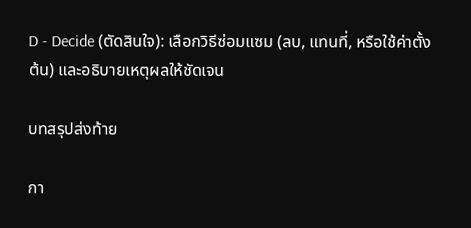D - Decide (ตัดสินใจ): เลือกวิธีซ่อมแซม (ลบ, แทนที่, หรือใช้ค่าตั้งต้น) และอธิบายเหตุผลให้ชัดเจน

บทสรุปส่งท้าย

กา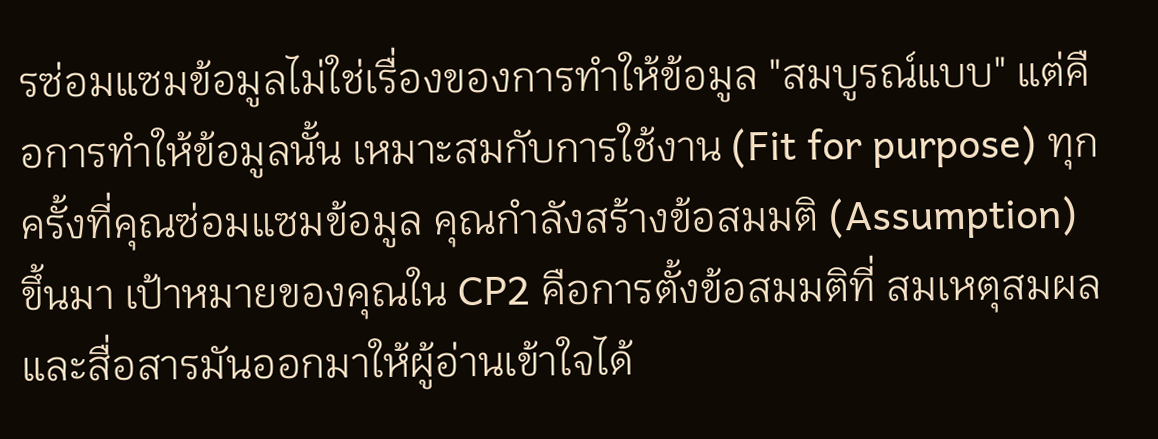รซ่อมแซมข้อมูลไม่ใช่เรื่องของการทำให้ข้อมูล "สมบูรณ์แบบ" แต่คือการทำให้ข้อมูลนั้น เหมาะสมกับการใช้งาน (Fit for purpose) ทุกครั้งที่คุณซ่อมแซมข้อมูล คุณกำลังสร้างข้อสมมติ (Assumption) ขึ้นมา เป้าหมายของคุณใน CP2 คือการตั้งข้อสมมติที่ สมเหตุสมผล และสื่อสารมันออกมาให้ผู้อ่านเข้าใจได้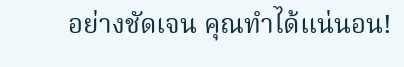อย่างชัดเจน คุณทำได้แน่นอน!